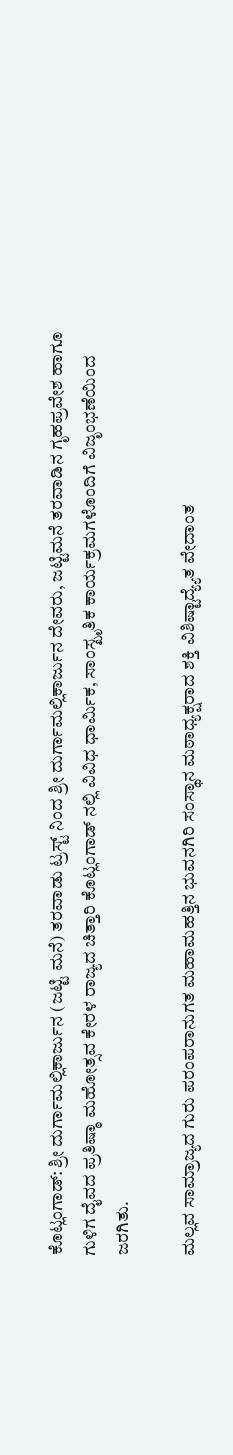ಕೊಟ್ಲಂಗಾಡ್: ಶ್ರೀ ದುರ್ಗಾಮಲ್ಲಿಕಾರ್ಜುನ (ಜಟ್ಟಿ ಮನೆ) ತರವಾಡು ಟ್ರಸ್ಟ್ ನಿಂದ ಶ್ರೀ ದುರ್ಗಾಮಲ್ಲಿಕಾರ್ಜುನ ದೇವರು, ಜಟ್ಟಿಮನೆ ತರವಾಡಿನ ಗೃಹಪ್ರವೇಶ ಹಾಗೂ ಗುಳಿಗ ದೈವದ ಪ್ರತಿಷ್ಠಾ ಮಹೋತ್ಸವ ಕೇರಳ ರಾಜ್ಯದ ಚಿತ್ತಾರಿ ಕೊಟ್ಲಂಗಾಡ್ ನಲ್ಲಿ ವಿವಿಧ ಧಾರ್ಮಿಕ, ಸಾಂಸ್ಖೃತಿಕ ಕಾರ್ಯಕ್ರಮಗಳೊಂದಿಗೆ ವಿಜೃಂಭಣೆಯಿಂದ ಜರಗಿತು.

ಮಲ್ಲವ ಸಾಮ್ರಾಜ್ಯದ ಗುರು ಪರಂಪರಾನುಗತ ಮಹಾಮಹತ್ತಿನ ಭುವನಗಿರಿ ಸಂಸ್ಥಾನ ಮಠಾಧ್ಯಕ್ಷರಾದ ಶಕ್ತಿ ವಿಶಿಷ್ಟಾದ್ಯ್ಯೆತ ವೇದಾಂತ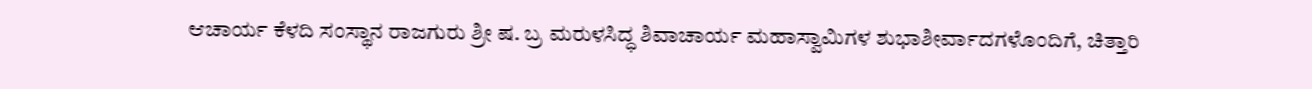ಆಚಾರ್ಯ ಕೆಳದಿ ಸಂಸ್ಥಾನ ರಾಜಗುರು ಶ್ರೀ ಷ. ಬ್ರ ಮರುಳಸಿದ್ಧ ಶಿವಾಚಾರ್ಯ ಮಹಾಸ್ವಾಮಿಗಳ ಶುಭಾಶೀರ್ವಾದಗಳೊಂದಿಗೆ, ಚಿತ್ತಾರಿ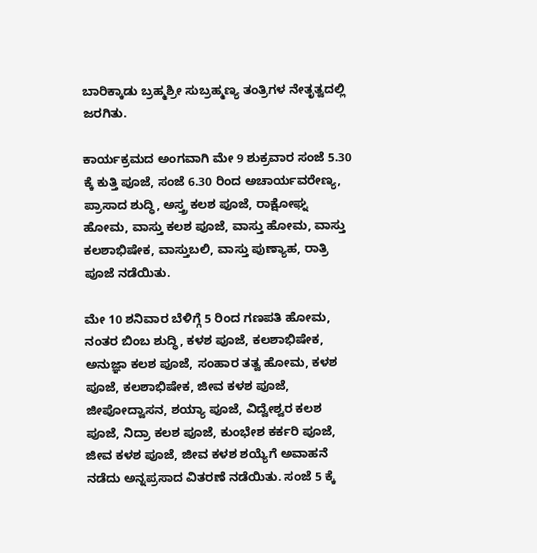ಬಾರಿಕ್ಕಾಡು ಬ್ರಹ್ಮಶ್ರೀ ಸುಬ್ರಹ್ಮಣ್ಯ ತಂತ್ರಿಗಳ ನೇತೃತ್ವದಲ್ಲಿ ಜರಗಿತು.

ಕಾರ್ಯಕ್ರಮದ ಅಂಗವಾಗಿ ಮೇ 9 ಶುಕ್ರವಾರ ಸಂಜೆ 5.30 ಕ್ಕೆ ಕುತ್ತಿ ಪೂಜೆ, ಸಂಜೆ 6.30 ರಿಂದ ಅಚಾರ್ಯವರೇಣ್ಯ, ಪ್ರಾಸಾದ ಶುದ್ಧಿ, ಅಸ್ತ್ರ ಕಲಶ ಪೂಜೆ, ರಾಕ್ಷೋಘ್ನ ಹೋಮ, ವಾಸ್ತು ಕಲಶ ಪೂಜೆ, ವಾಸ್ತು ಹೋಮ, ವಾಸ್ತು ಕಲಶಾಭಿಷೇಕ, ವಾಸ್ತುಬಲಿ, ವಾಸ್ತು ಪುಣ್ಯಾಹ, ರಾತ್ರಿ ಪೂಜೆ ನಡೆಯಿತು.

ಮೇ 10 ಶನಿವಾರ ಬೆಳಿಗ್ಗೆ 5 ರಿಂದ ಗಣಪತಿ ಹೋಮ, ನಂತರ ಬಿಂಬ ಶುದ್ಧಿ, ಕಳಶ ಪೂಜೆ, ಕಲಶಾಭಿಷೇಕ, ಅನುಜ್ಞಾ ಕಲಶ ಪೂಜೆ, ಸಂಹಾರ ತತ್ವ ಹೋಮ, ಕಳಶ ಪೂಜೆ, ಕಲಶಾಭಿಷೇಕ, ಜೀವ ಕಳಶ ಪೂಜೆ, ಜೀಪೋದ್ವಾಸನ, ಶಯ್ಯಾ ಪೂಜೆ, ವಿದ್ವೇಶ್ವರ ಕಲಶ ಪೂಜೆ, ನಿದ್ರಾ ಕಲಶ ಪೂಜೆ, ಕುಂಭೇಶ ಕರ್ಕರಿ ಪೂಜೆ, ಜೀವ ಕಳಶ ಪೂಜೆ, ಜೀವ ಕಳಶ ಶಯ್ಯೆಗೆ ಅವಾಹನೆ ನಡೆದು ಅನ್ನಪ್ರಸಾದ ವಿತರಣೆ ನಡೆಯಿತು. ಸಂಜೆ 5 ಕ್ಕೆ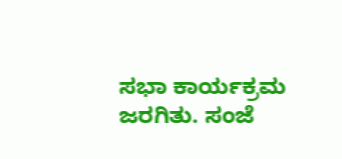ಸಭಾ ಕಾರ್ಯಕ್ರಮ ಜರಗಿತು. ಸಂಜೆ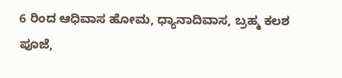6 ರಿಂದ ಆಧಿವಾಸ ಹೋಮ, ಧ್ಯಾನಾದಿವಾಸ, ಬ್ರಹ್ಮ ಕಲಶ ಪೂಜೆ,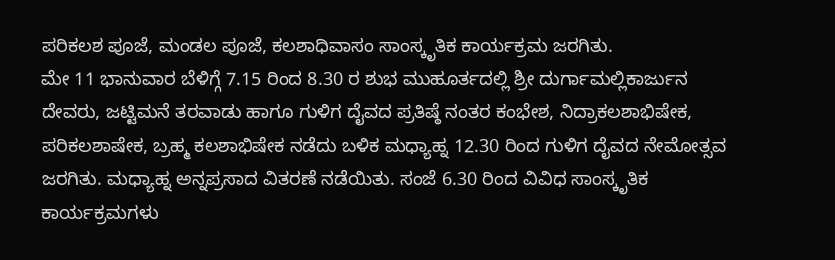ಪರಿಕಲಶ ಪೂಜೆ, ಮಂಡಲ ಪೂಜೆ, ಕಲಶಾಧಿವಾಸಂ ಸಾಂಸ್ಕೃತಿಕ ಕಾರ್ಯಕ್ರಮ ಜರಗಿತು.
ಮೇ 11 ಭಾನುವಾರ ಬೆಳಿಗ್ಗೆ 7.15 ರಿಂದ 8.30 ರ ಶುಭ ಮುಹೂರ್ತದಲ್ಲಿ ಶ್ರೀ ದುರ್ಗಾಮಲ್ಲಿಕಾರ್ಜುನ ದೇವರು, ಜಟ್ಟಿಮನೆ ತರವಾಡು ಹಾಗೂ ಗುಳಿಗ ದೈವದ ಪ್ರತಿಷ್ಠೆ ನಂತರ ಕಂಭೇಶ, ನಿದ್ರಾಕಲಶಾಭಿಷೇಕ, ಪರಿಕಲಶಾಷೇಕ, ಬ್ರಹ್ಮ ಕಲಶಾಭಿಷೇಕ ನಡೆದು ಬಳಿಕ ಮಧ್ಯಾಹ್ನ 12.30 ರಿಂದ ಗುಳಿಗ ದೈವದ ನೇಮೋತ್ಸವ ಜರಗಿತು. ಮಧ್ಯಾಹ್ನ ಅನ್ನಪ್ರಸಾದ ವಿತರಣೆ ನಡೆಯಿತು. ಸಂಜೆ 6.30 ರಿಂದ ವಿವಿಧ ಸಾಂಸ್ಕೃತಿಕ ಕಾರ್ಯಕ್ರಮಗಳು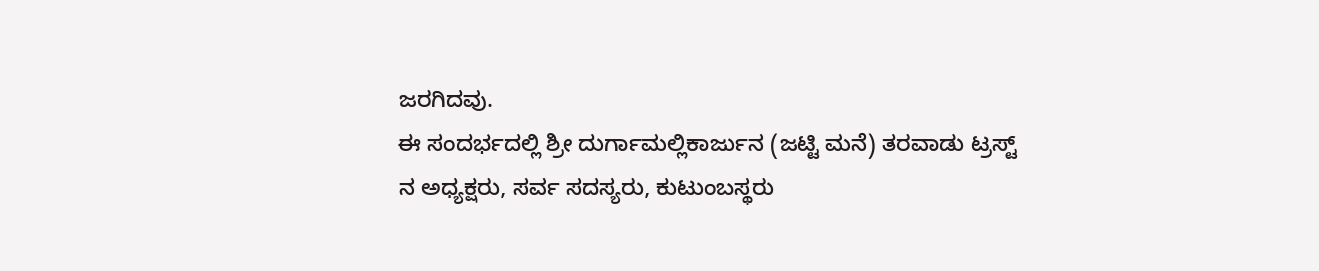ಜರಗಿದವು.
ಈ ಸಂದರ್ಭದಲ್ಲಿ ಶ್ರೀ ದುರ್ಗಾಮಲ್ಲಿಕಾರ್ಜುನ (ಜಟ್ಟಿ ಮನೆ) ತರವಾಡು ಟ್ರಸ್ಟ್ ನ ಅಧ್ಯಕ್ಷರು, ಸರ್ವ ಸದಸ್ಯರು, ಕುಟುಂಬಸ್ಥರು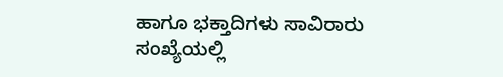ಹಾಗೂ ಭಕ್ತಾದಿಗಳು ಸಾವಿರಾರು ಸಂಖ್ಯೆಯಲ್ಲಿ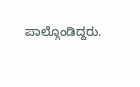ಪಾಲ್ಗೊಂಡಿದ್ದರು.